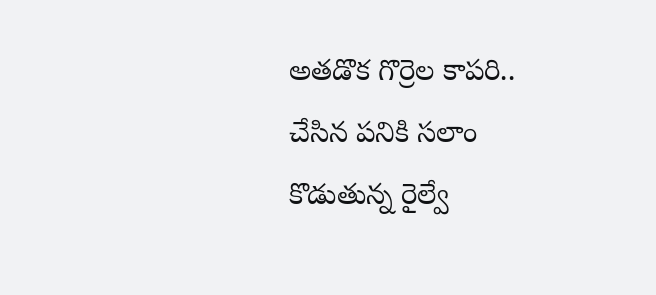అతడొక గొర్రెల కాపరి.. చేసిన పనికి సలాం కొడుతున్న రైల్వే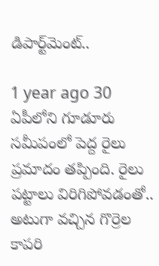డిపార్ట్‌మెంట్..

1 year ago 30
ఏపీలోని గూడూరు సమీపంలో పెద్ద రైలు ప్రమాదం తప్పింది. రైలు పట్టాలు విరిగిపోవడంతో.. అటుగా వచ్చిన గొర్రెల కాపరి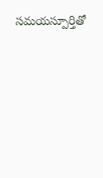సమయస్పూర్తితో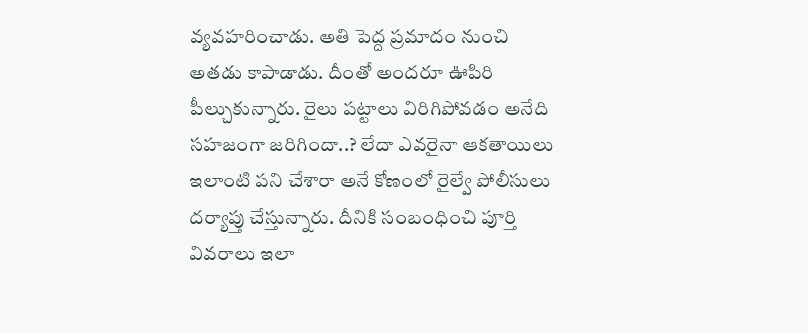వ్యవహరించాడు. అతి పెద్ద ప్రమాదం నుంచి అతడు కాపాడాడు. దీంతో అందరూ ఊపిరి పీల్చుకున్నారు. రైలు పట్టాలు విరిగిపోవడం అనేది సహజంగా జరిగిందా..? లేదా ఎవరైనా ఆకతాయిలు ఇలాంటి పని చేశారా అనే కోణంలో రైల్వే పోలీసులు దర్యాప్తు చేస్తున్నారు. దీనికి సంబంధించి పూర్తి వివరాలు ఇలా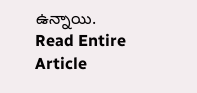ఉన్నాయి.
Read Entire Article